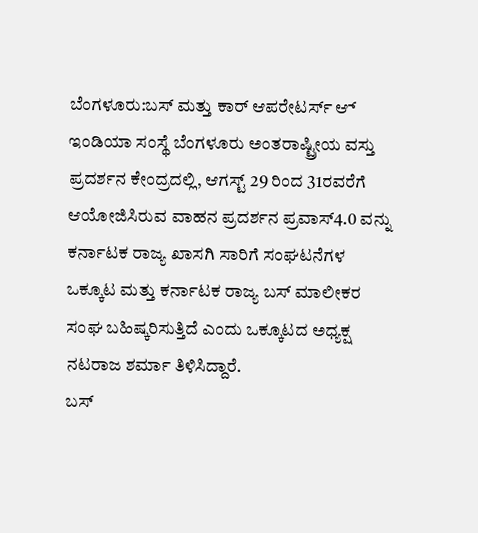ಬೆಂಗಳೂರು:ಬಸ್ ಮತ್ತು ಕಾರ್ ಆಪರೇಟರ್ಸ್ ಆ್ ಇಂಡಿಯಾ ಸಂಸ್ಥೆ ಬೆಂಗಳೂರು ಅಂತರಾಷ್ಟ್ರೀಯ ವಸ್ತು ಪ್ರದರ್ಶನ ಕೇಂದ್ರದಲ್ಲಿ, ಆಗಸ್ಟ್ 29 ರಿಂದ 31ರವರೆಗೆ ಆಯೋಜಿಸಿರುವ ವಾಹನ ಪ್ರದರ್ಶನ ಪ್ರವಾಸ್4.0 ವನ್ನು ಕರ್ನಾಟಕ ರಾಜ್ಯ ಖಾಸಗಿ ಸಾರಿಗೆ ಸಂಘಟನೆಗಳ ಒಕ್ಕೂಟ ಮತ್ತು ಕರ್ನಾಟಕ ರಾಜ್ಯ ಬಸ್ ಮಾಲೀಕರ ಸಂಘ ಬಹಿಷ್ಕರಿಸುತ್ತಿದೆ ಎಂದು ಒಕ್ಕೂಟದ ಅಧ್ಯಕ್ಷ ನಟರಾಜ ಶರ್ಮಾ ತಿಳಿಸಿದ್ದಾರೆ.
ಬಸ್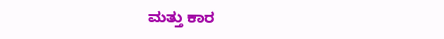ಮತ್ತು ಕಾರ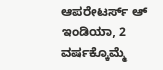ಆಪರೇಟರ್ಸ್ ಆ್ ಇಂಡಿಯಾ, 2 ವರ್ಷಕ್ಕೊಮ್ಮೆ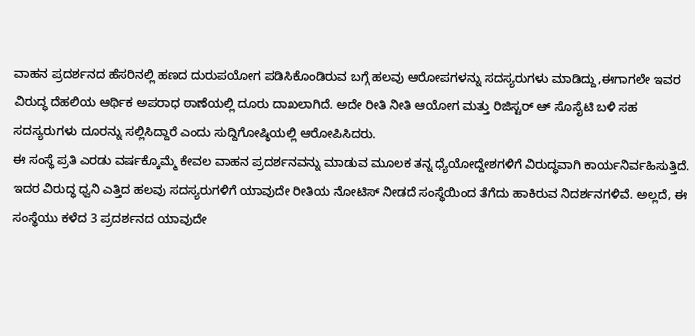ವಾಹನ ಪ್ರದರ್ಶನದ ಹೆಸರಿನಲ್ಲಿ ಹಣದ ದುರುಪಯೋಗ ಪಡಿಸಿಕೊಂಡಿರುವ ಬಗ್ಗೆ ಹಲವು ಆರೋಪಗಳನ್ನು ಸದಸ್ಯರುಗಳು ಮಾಡಿದ್ದು,ಈಗಾಗಲೇ ಇವರ ವಿರುದ್ಧ ದೆಹಲಿಯ ಆರ್ಥಿಕ ಅಪರಾಧ ಠಾಣೆಯಲ್ಲಿ ದೂರು ದಾಖಲಾಗಿದೆ. ಅದೇ ರೀತಿ ನೀತಿ ಆಯೋಗ ಮತ್ತು ರಿಜಿಸ್ಟರ್ ಆ್ ಸೊಸೈಟಿ ಬಳಿ ಸಹ ಸದಸ್ಯರುಗಳು ದೂರನ್ನು ಸಲ್ಲಿಸಿದ್ದಾರೆ ಎಂದು ಸುದ್ದಿಗೋಷ್ಠಿಯಲ್ಲಿ ಆರೋಪಿಸಿದರು.
ಈ ಸಂಸ್ಥೆ ಪ್ರತಿ ಎರಡು ವರ್ಷಕ್ಕೊಮ್ಮೆ ಕೇವಲ ವಾಹನ ಪ್ರದರ್ಶನವನ್ನು ಮಾಡುವ ಮೂಲಕ ತನ್ನ ಧ್ಯೆಯೋದ್ದೇಶಗಳಿಗೆ ವಿರುದ್ಧವಾಗಿ ಕಾರ್ಯನಿರ್ವಹಿಸುತ್ತಿದೆ. ಇದರ ವಿರುದ್ಧ ಧ್ವನಿ ಎತ್ತಿದ ಹಲವು ಸದಸ್ಯರುಗಳಿಗೆ ಯಾವುದೇ ರೀತಿಯ ನೋಟಿಸ್ ನೀಡದೆ ಸಂಸ್ಥೆಯಿಂದ ತೆಗೆದು ಹಾಕಿರುವ ನಿದರ್ಶನಗಳಿವೆ. ಅಲ್ಲದೆ, ಈ ಸಂಸ್ಥೆಯು ಕಳೆದ 3 ಪ್ರದರ್ಶನದ ಯಾವುದೇ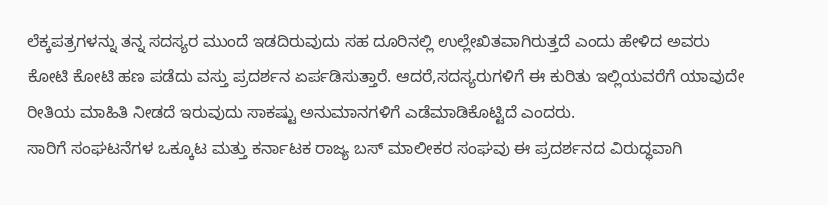ಲೆಕ್ಕಪತ್ರಗಳನ್ನು ತನ್ನ ಸದಸ್ಯರ ಮುಂದೆ ಇಡದಿರುವುದು ಸಹ ದೂರಿನಲ್ಲಿ ಉಲ್ಲೇಖಿತವಾಗಿರುತ್ತದೆ ಎಂದು ಹೇಳಿದ ಅವರು ಕೋಟಿ ಕೋಟಿ ಹಣ ಪಡೆದು ವಸ್ತು ಪ್ರದರ್ಶನ ಏರ್ಪಡಿಸುತ್ತಾರೆ. ಆದರೆ,ಸದಸ್ಯರುಗಳಿಗೆ ಈ ಕುರಿತು ಇಲ್ಲಿಯವರೆಗೆ ಯಾವುದೇ ರೀತಿಯ ಮಾಹಿತಿ ನೀಡದೆ ಇರುವುದು ಸಾಕಷ್ಟು ಅನುಮಾನಗಳಿಗೆ ಎಡೆಮಾಡಿಕೊಟ್ಟಿದೆ ಎಂದರು.
ಸಾರಿಗೆ ಸಂಘಟನೆಗಳ ಒಕ್ಕೂಟ ಮತ್ತು ಕರ್ನಾಟಕ ರಾಜ್ಯ ಬಸ್ ಮಾಲೀಕರ ಸಂಘವು ಈ ಪ್ರದರ್ಶನದ ವಿರುದ್ಧವಾಗಿ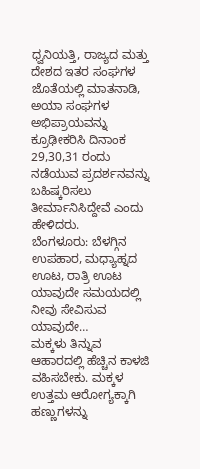ಧ್ವನಿಯತ್ತಿ, ರಾಜ್ಯದ ಮತ್ತು ದೇಶದ ಇತರ ಸಂಘಗಳ ಜೊತೆಯಲ್ಲಿ ಮಾತನಾಡಿ, ಅಯಾ ಸಂಘಗಳ ಅಭಿಪ್ರಾಯವನ್ನು ಕ್ರೂಢೀಕರಿಸಿ ದಿನಾಂಕ 29,30,31 ರಂದು ನಡೆಯುವ ಪ್ರದರ್ಶನವನ್ನು ಬಹಿಷ್ಕರಿಸಲು ತೀರ್ಮಾನಿಸಿದ್ದೇವೆ ಎಂದು ಹೇಳಿದರು.
ಬೆಂಗಳೂರು: ಬೆಳಗ್ಗಿನ ಉಪಹಾರ, ಮಧ್ಯಾಹ್ನದ ಊಟ, ರಾತ್ರಿ ಊಟ ಯಾವುದೇ ಸಮಯದಲ್ಲಿ ನೀವು ಸೇವಿಸುವ ಯಾವುದೇ…
ಮಕ್ಕಳು ತಿನ್ನುವ ಆಹಾರದಲ್ಲಿ ಹೆಚ್ಚಿನ ಕಾಳಜಿ ವಹಿಸಬೇಕು. ಮಕ್ಕಳ ಉತ್ತಮ ಆರೋಗ್ಯಕ್ಕಾಗಿ ಹಣ್ಣುಗಳನ್ನು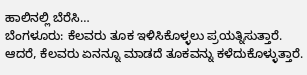ಹಾಲಿನಲ್ಲಿ ಬೆರೆಸಿ…
ಬೆಂಗಳೂರು: ಕೆಲವರು ತೂಕ ಇಳಿಸಿಕೊಳ್ಳಲು ಪ್ರಯತ್ನಿಸುತ್ತಾರೆ. ಆದರೆ, ಕೆಲವರು ಏನನ್ನೂ ಮಾಡದೆ ತೂಕವನ್ನು ಕಳೆದುಕೊಳ್ಳುತ್ತಾರೆ.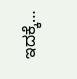ಇದಕ್ಕೆ…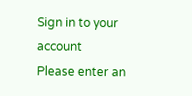Sign in to your account
Please enter an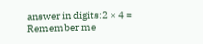answer in digits:2 × 4 =
Remember me